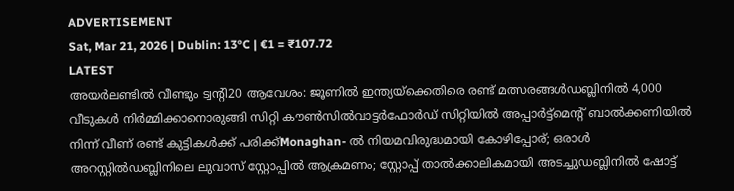ADVERTISEMENT
Sat, Mar 21, 2026 | Dublin: 13°C | €1 = ₹107.72
LATEST
അയർലണ്ടിൽ വീണ്ടും ട്വന്റി20 ആവേശം: ജൂണിൽ ഇന്ത്യയ്‌ക്കെതിരെ രണ്ട് മത്സരങ്ങൾഡബ്ലിനിൽ 4,000 വീടുകൾ നിർമ്മിക്കാനൊരുങ്ങി സിറ്റി കൗൺസിൽവാട്ടർഫോർഡ് സിറ്റിയിൽ അപ്പാർട്ട്മെന്റ് ബാൽക്കണിയിൽ നിന്ന് വീണ് രണ്ട് കുട്ടികൾക്ക് പരിക്ക്Monaghan- ൽ നിയമവിരുദ്ധമായി കോഴിപ്പോര്; ഒരാൾ അറസ്റ്റിൽഡബ്ലിനിലെ ലുവാസ് സ്റ്റോപ്പിൽ ആക്രമണം; സ്റ്റോപ്പ് താൽക്കാലികമായി അടച്ചുഡബ്ലിനിൽ ഷോട്ട്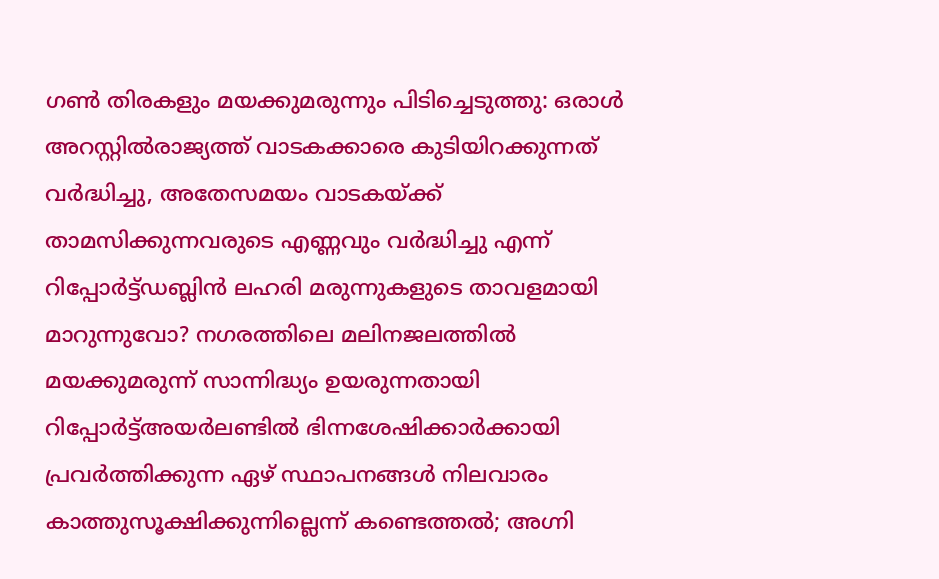ഗൺ തിരകളും മയക്കുമരുന്നും പിടിച്ചെടുത്തു: ഒരാൾ അറസ്റ്റിൽരാജ്യത്ത് വാടകക്കാരെ കുടിയിറക്കുന്നത് വർദ്ധിച്ചു, അതേസമയം വാടകയ്ക്ക് താമസിക്കുന്നവരുടെ എണ്ണവും വർദ്ധിച്ചു എന്ന് റിപ്പോർട്ട്ഡബ്ലിൻ ലഹരി മരുന്നുകളുടെ താവളമായി മാറുന്നുവോ? നഗരത്തിലെ മലിനജലത്തിൽ മയക്കുമരുന്ന് സാന്നിദ്ധ്യം ഉയരുന്നതായി റിപ്പോർട്ട്അയർലണ്ടിൽ ഭിന്നശേഷിക്കാർക്കായി പ്രവർത്തിക്കുന്ന ഏഴ് സ്ഥാപനങ്ങൾ നിലവാരം കാത്തുസൂക്ഷിക്കുന്നില്ലെന്ന് കണ്ടെത്തൽ; അഗ്നി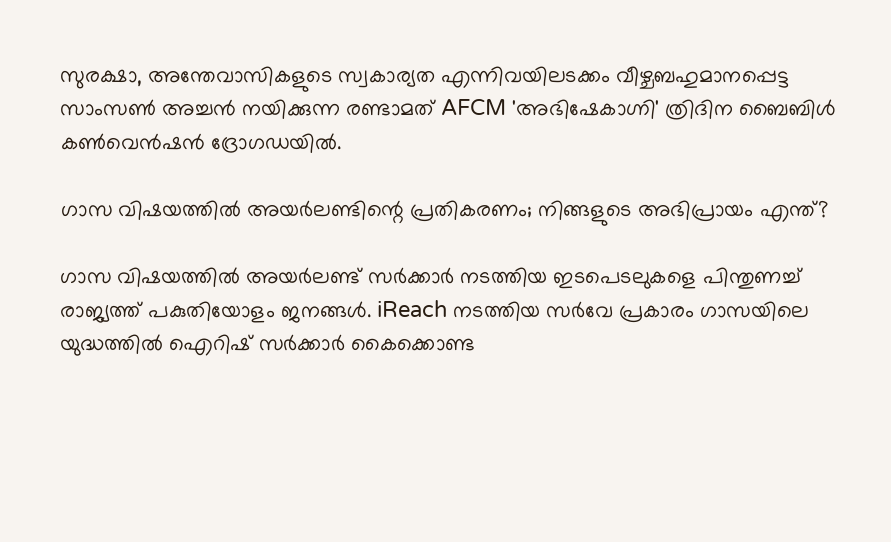സുരക്ഷാ, അന്തേവാസികളുടെ സ്വകാര്യത എന്നിവയിലടക്കം വീഴ്ചബഹുമാനപ്പെട്ട സാംസൺ അച്ചൻ നയിക്കുന്ന രണ്ടാമത് AFCM 'അഭിഷേകാഗ്നി' ത്രിദിന ബൈബിൾ കൺവെൻഷൻ ദ്രോഗഡയിൽ.

ഗാസ വിഷയത്തിൽ അയർലണ്ടിന്റെ പ്രതികരണം; നിങ്ങളുടെ അഭിപ്രായം എന്ത്?

ഗാസ വിഷയത്തില്‍ അയര്‍ലണ്ട് സര്‍ക്കാര്‍ നടത്തിയ ഇടപെടലുകളെ പിന്തുണച്ച് രാജ്യത്ത് പകുതിയോളം ജനങ്ങള്‍. iReach നടത്തിയ സര്‍വേ പ്രകാരം ഗാസയിലെ യുദ്ധത്തില്‍ ഐറിഷ് സര്‍ക്കാര്‍ കൈക്കൊണ്ട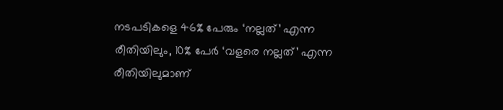നടപടികളെ 46% പേരും ‘നല്ലത്’ എന്ന രീതിയിലും, 10% പേര്‍ ‘വളരെ നല്ലത്’ എന്ന രീതിയിലുമാണ്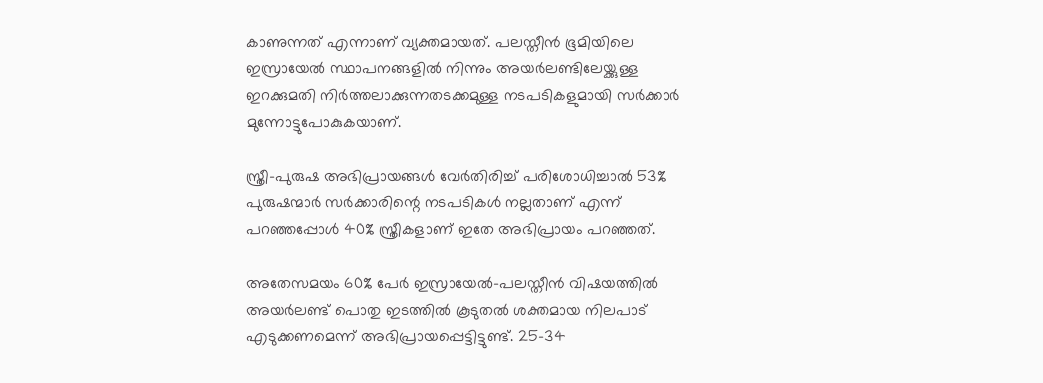കാണുന്നത് എന്നാണ് വ്യക്തമായത്. പലസ്തീന്‍ ഭൂമിയിലെ ഇസ്രായേല്‍ സ്ഥാപനങ്ങളില്‍ നിന്നും അയര്‍ലണ്ടിലേയ്ക്കുള്ള ഇറക്കുമതി നിര്‍ത്തലാക്കുന്നതടക്കമുള്ള നടപടികളുമായി സര്‍ക്കാര്‍ മുന്നോട്ടുപോകുകയാണ്.

സ്ത്രീ-പുരുഷ അഭിപ്രായങ്ങള്‍ വേര്‍തിരിച്ച് പരിശോധിച്ചാല്‍ 53% പുരുഷന്മാര്‍ സര്‍ക്കാരിന്റെ നടപടികള്‍ നല്ലതാണ് എന്ന് പറഞ്ഞപ്പോള്‍ 40% സ്ത്രീകളാണ് ഇതേ അഭിപ്രായം പറഞ്ഞത്.

അതേസമയം 60% പേര്‍ ഇസ്രായേല്‍-പലസ്തീന്‍ വിഷയത്തില്‍ അയര്‍ലണ്ട് പൊതു ഇടത്തില്‍ കൂടുതല്‍ ശക്തമായ നിലപാട് എടുക്കണമെന്ന് അഭിപ്രായപ്പെട്ടിട്ടുണ്ട്. 25-34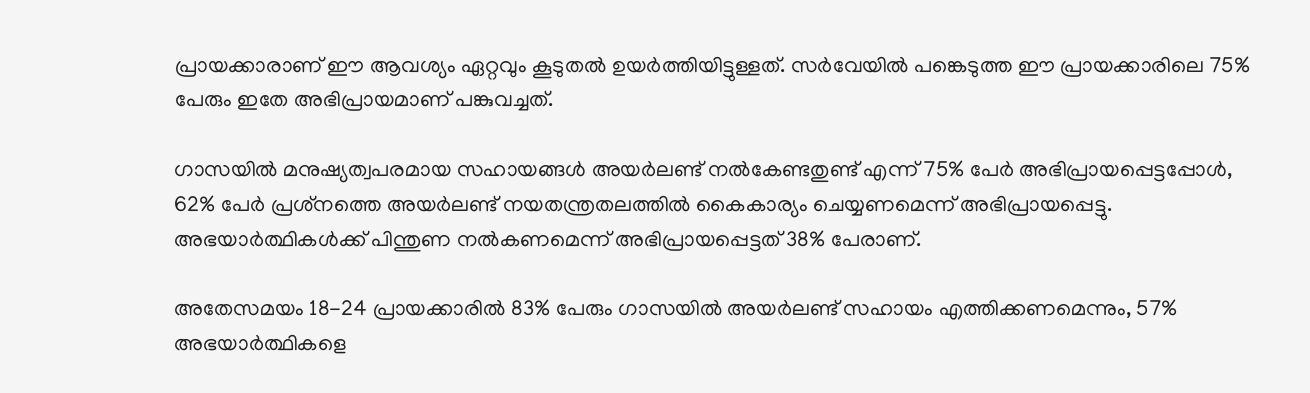പ്രായക്കാരാണ് ഈ ആവശ്യം ഏറ്റവും കൂടുതല്‍ ഉയര്‍ത്തിയിട്ടുള്ളത്. സര്‍വേയില്‍ പങ്കെടുത്ത ഈ പ്രായക്കാരിലെ 75% പേരും ഇതേ അഭിപ്രായമാണ് പങ്കുവച്ചത്.

ഗാസയില്‍ മനുഷ്യത്വപരമായ സഹായങ്ങള്‍ അയര്‍ലണ്ട് നല്‍കേണ്ടതുണ്ട് എന്ന് 75% പേര്‍ അഭിപ്രായപ്പെട്ടപ്പോള്‍, 62% പേര്‍ പ്രശ്‌നത്തെ അയര്‍ലണ്ട് നയതന്ത്രതലത്തില്‍ കൈകാര്യം ചെയ്യണമെന്ന് അഭിപ്രായപ്പെട്ടു. അഭയാര്‍ത്ഥികള്‍ക്ക് പിന്തുണ നല്‍കണമെന്ന് അഭിപ്രായപ്പെട്ടത് 38% പേരാണ്.

അതേസമയം 18-24 പ്രായക്കാരില്‍ 83% പേരും ഗാസയില്‍ അയര്‍ലണ്ട് സഹായം എത്തിക്കണമെന്നും, 57% അഭയാര്‍ത്ഥികളെ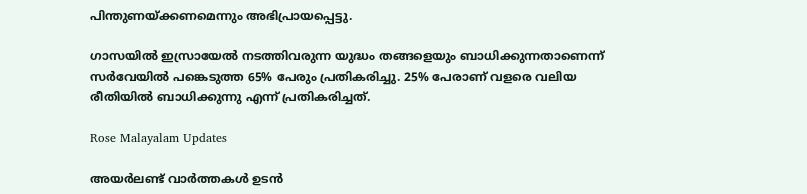പിന്തുണയ്ക്കണമെന്നും അഭിപ്രായപ്പെട്ടു.

ഗാസയില്‍ ഇസ്രായേല്‍ നടത്തിവരുന്ന യുദ്ധം തങ്ങളെയും ബാധിക്കുന്നതാണെന്ന് സര്‍വേയില്‍ പങ്കെടുത്ത 65% പേരും പ്രതികരിച്ചു. 25% പേരാണ് വളരെ വലിയ രീതിയില്‍ ബാധിക്കുന്നു എന്ന് പ്രതികരിച്ചത്.

Rose Malayalam Updates

അയർലണ്ട് വാർത്തകൾ ഉടൻ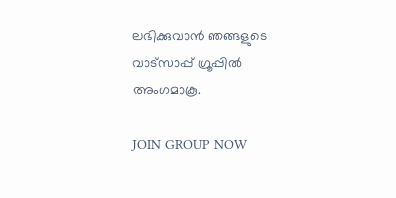ലഭിക്കുവാൻ ഞങ്ങളുടെ വാട്സാപ്പ് ഗ്രൂപ്പിൽ അംഗമാകൂ.

JOIN GROUP NOW